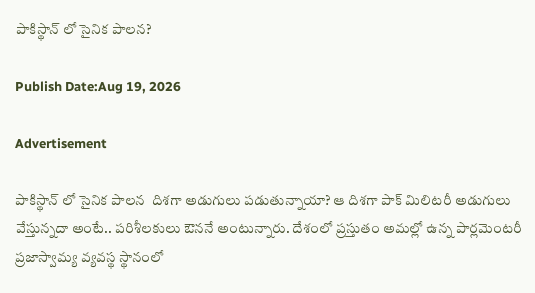పాకిస్థాన్ లో సైనిక పాలన?

Publish Date:Aug 19, 2026

Advertisement

పాకిస్థాన్ లో సైనిక పాలన  దిశగా అడుగులు పడుతున్నాయా? ఆ దిశగా పాక్ మిలిటరీ అడుగులు వేస్తున్నదా అంటే.. పరిశీలకులు ఔననే అంటున్నారు. దేశంలో ప్రస్తుతం అమల్లో ఉన్న పార్లమెంటరీ ప్రజాస్వామ్య వ్యవస్థ స్థానంలో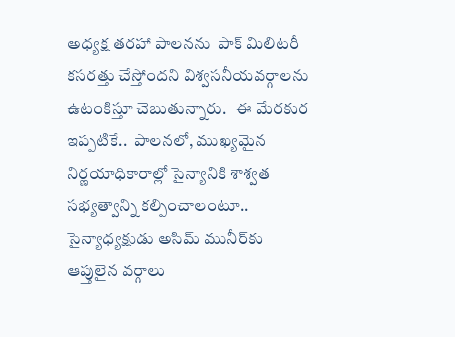అధ్యక్ష తరహా పాలనను  పాక్ మిలిటరీ   కసరత్తు చేస్తోందని విశ్వసనీయవర్గాలను ఉటంకిస్తూ చెబుతున్నారు.   ఈ మేరకుర ఇప్పటికే..  పాలనలో, ముఖ్యమైన నిర్ణయాధికారాల్లో సైన్యానికి శాశ్వత సభ్యత్వాన్ని కల్పించాలంటూ.. సైన్యాధ్యక్షుడు అసిమ్ మునీర్‌కు   ఆప్తులైన వర్గాలు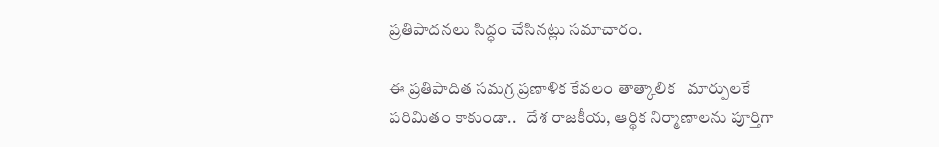ప్రతిపాదనలు సిద్ధం చేసినట్లు సమాచారం.

ఈ ప్రతిపాదిత సమగ్ర ప్రణాళిక కేవలం తాత్కాలిక   మార్పులకే పరిమితం కాకుండా..   దేశ రాజకీయ, ఆర్థిక నిర్మాణాలను పూర్తిగా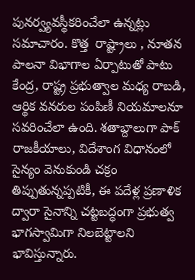పునర్వ్యవస్థీకరించేలా ఉన్నట్లు సమాచారం. కొత్త  రాష్ట్రాలు , నూతన  పాలనా విభాగాల ఏర్పాటుతో పాటు కేంద్ర, రాష్ట్ర ప్రభుత్వాల మధ్య రాబడి, ఆర్థిక వనరుల పంపిణీ నియమాలనూ సవరించేలా ఉంది. శతాబ్దాలుగా పాక్ రాజకీయాలు, విదేశాంగ విధానంలో సైన్యం వెనుకుండి చక్రం తిప్పుతున్నప్పటికీ, ఈ పదేళ్ల ప్రణాళిక ద్వారా సైనాన్ని చట్టబద్ధంగా ప్రభుత్వ భాగస్వామిగా నిలబెట్టాలని భావిస్తున్నారు.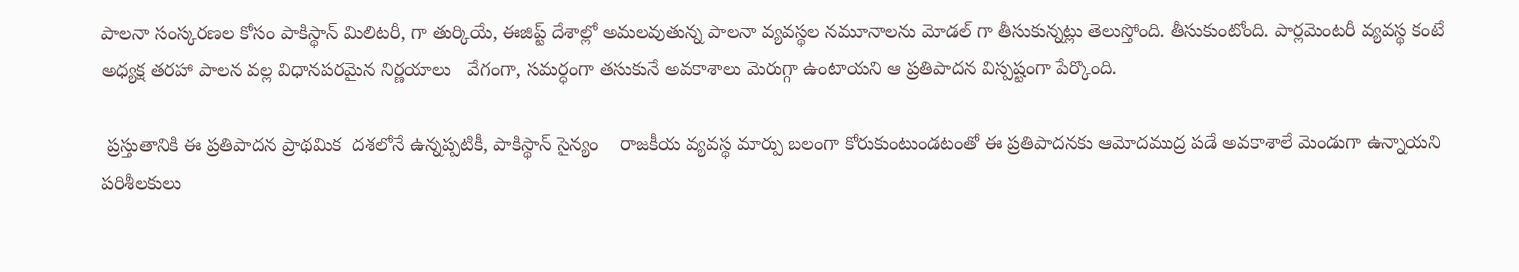పాలనా సంస్కరణల కోసం పాకిస్థాన్ మిలిటరీ, గా తుర్కియే, ఈజిప్ట్ దేశాల్లో అమలవుతున్న పాలనా వ్యవస్థల నమూనాలను మోడల్ గా తీసుకున్నట్లు తెలుస్తోంది. తీసుకుంటోంది. పార్లమెంటరీ వ్యవస్థ కంటే అధ్యక్ష తరహా పాలన వల్ల విధానపరమైన నిర్ణయాలు   వేగంగా, సమర్ధంగా తసుకునే అవకాశాలు మెరుగ్గా ఉంటాయని ఆ ప్రతిపాదన విస్పష్టంగా పేర్కొంది.

 ప్రస్తుతానికి ఈ ప్రతిపాదన ప్రాథమిక  దశలోనే ఉన్నప్పటికీ, పాకిస్థాన్ సైన్యం    రాజకీయ వ్యవస్థ మార్పు బలంగా కోరుకుంటుండటంతో ఈ ప్రతిపాదనకు ఆమోదముద్ర పడే అవకాశాలే మెండుగా ఉన్నాయని పరిశీలకులు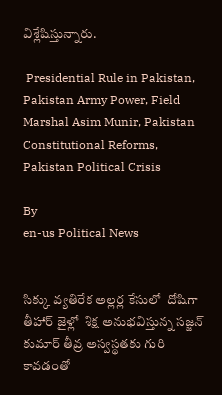విశ్లేషిస్తున్నారు.

 Presidential Rule in Pakistan, Pakistan Army Power, Field Marshal Asim Munir, Pakistan Constitutional Reforms, Pakistan Political Crisis

By
en-us Political News


సిక్కు వ్యతిరేక అల్లర్ల కేసులో  దోషిగా  తీహార్ జైళ్లో  శిక్ష అనుభవిస్తున్న సజ్జన్ కుమార్ తీవ్ర అస్వస్థతకు గురి కావడంతో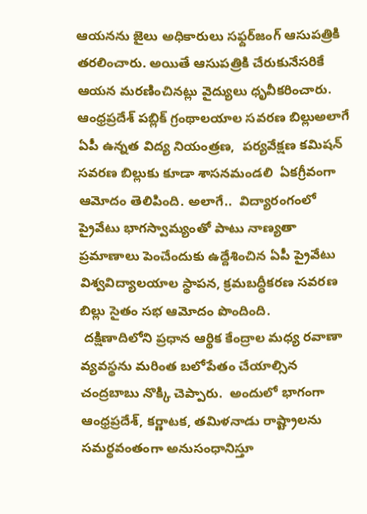ఆయనను జైలు అధికారులు సఫ్దర్‌జంగ్ ఆసుపత్రికి తరలించారు. అయితే ఆసుపత్రికి చేరుకునేసరికే ఆయన మరణించినట్లు వైద్యులు ధృవీకరించారు.
ఆంధ్రప్రదేశ్ పబ్లిక్ గ్రంథాలయాల సవరణ బిల్లుఅలాగే  ఏపీ ఉన్నత విద్య నియంత్రణ,  పర్యవేక్షణ కమిషన్ సవరణ బిల్లుకు కూడా శాసనమండలి  ఏకగ్రీవంగా ఆమోదం తెలిపింది. అలాగే..  విద్యారంగంలో ప్రైవేటు భాగస్వామ్యంతో పాటు నాణ్యతా ప్రమాణాలు పెంచేందుకు ఉద్దేశించిన ఏపీ ప్రైవేటు విశ్వవిద్యాలయాల స్థాపన, క్రమబద్ధీకరణ సవరణ బిల్లు సైతం సభ ఆమోదం పొందింది.
 దక్షిణాదిలోని ప్రధాన ఆర్థిక కేంద్రాల మధ్య రవాణా వ్యవస్థను మరింత బలోపేతం చేయాల్సిన చంద్రబాబు నొక్కి చెప్పారు.  అందులో భాగంగా ఆంధ్రప్రదేశ్, కర్ణాటక, తమిళనాడు రాష్ట్రాలను సమర్థవంతంగా అనుసంధానిస్తూ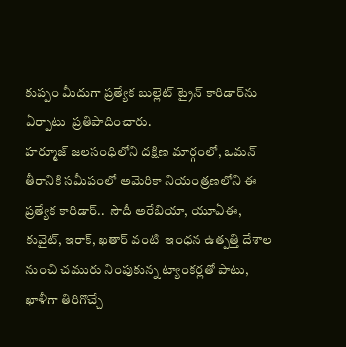కుప్పం మీదుగా ప్రత్యేక బుల్లెట్ ట్రైన్ కారిడార్‌ను ఏర్పాటు  ప్రతిపాదించారు.
హర్మూజ్ జలసంధిలోని దక్షిణ మార్గంలో, ఒమన్ తీరానికి సమీపంలో అమెరికా నియంత్రణలోని ఈ ప్రత్యేక కారిడార్‌..  సౌదీ అరేబియా, యూఏఈ, కువైట్, ఇరాక్, ఖతార్ వంటి  ఇంధన ఉత్పత్తి దేశాల నుంచి చమురు నింపుకున్న ట్యాంకర్లతో పాటు, ఖాళీగా తిరిగొచ్చే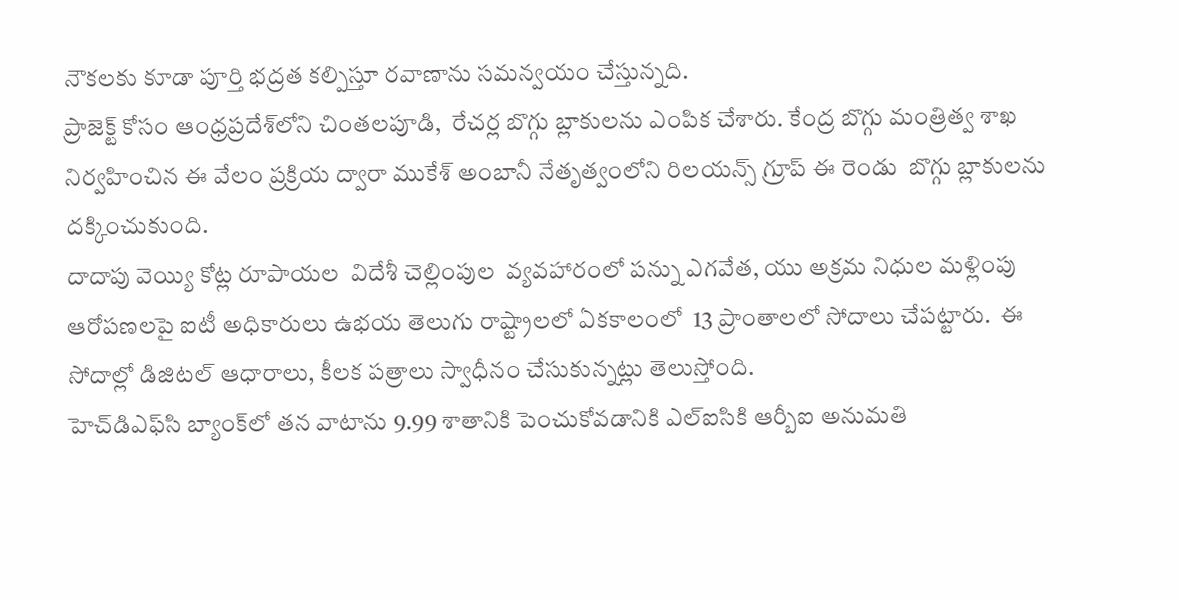నౌకలకు కూడా పూర్తి భద్రత కల్పిస్తూ రవాణాను సమన్వయం చేస్తున్నది.
ప్రాజెక్ట్ కోసం ఆంధ్రప్రదేశ్‌లోని చింతలపూడి,  రేచర్ల బొగ్గు బ్లాకులను ఎంపిక చేశారు. కేంద్ర బొగ్గు మంత్రిత్వ శాఖ నిర్వహించిన ఈ వేలం ప్రక్రియ ద్వారా ముకేశ్ అంబానీ నేతృత్వంలోని రిలయన్స్ గ్రూప్ ఈ రెండు  బొగ్గు బ్లాకులను దక్కించుకుంది.
దాదాపు వెయ్యి కోట్ల రూపాయల  విదేశీ చెల్లింపుల  వ్యవహారంలో పన్ను ఎగవేత, యు అక్రమ నిధుల మళ్లింపు ఆరోపణలపై ఐటీ అధికారులు ఉభయ తెలుగు రాష్ట్రాలలో ఏకకాలంలో  13 ప్రాంతాలలో సోదాలు చేపట్టారు.  ఈ సోదాల్లో డిజిటల్ ఆధారాలు, కీలక పత్రాలు స్వాధీనం చేసుకున్నట్లు తెలుస్తోంది.
హెచ్‌డిఎఫ్‌సి బ్యాంక్‌లో తన వాటాను 9.99 శాతానికి పెంచుకోవడానికి ఎల్‌ఐసికి ఆర్బీఐ అనుమతి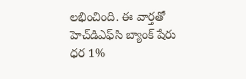లభించింది. ఈ వార్తతో హెచ్‌డిఎఫ్‌సి బ్యాంక్ షేరు ధర 1%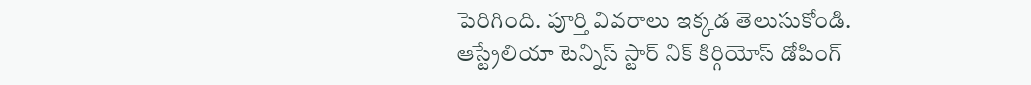పెరిగింది. పూర్తి వివరాలు ఇక్కడ తెలుసుకోండి.
ఆస్ట్రేలియా టెన్నిస్ స్టార్ నిక్ కిర్గియోస్ డోపింగ్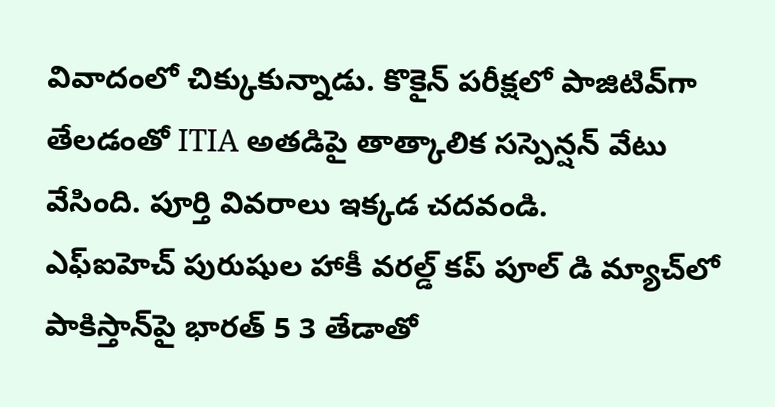వివాదంలో చిక్కుకున్నాడు. కొకైన్ పరీక్షలో పాజిటివ్‌గా తేలడంతో ITIA అతడిపై తాత్కాలిక సస్పెన్షన్ వేటు వేసింది. పూర్తి వివరాలు ఇక్కడ చదవండి.
ఎఫ్‌ఐహెచ్ పురుషుల హాకీ వరల్డ్ కప్ పూల్ డి మ్యాచ్‌లో పాకిస్తాన్‌పై భారత్ 5 3 తేడాతో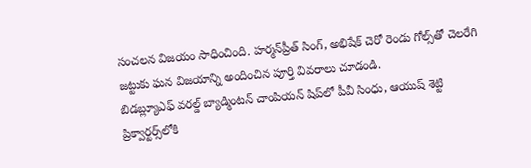సంచలన విజయం సాధించింది. హర్మన్‌ప్రీత్ సింగ్, అభిషేక్ చెరో రెండు గోల్స్‌తో చెలరేగి జట్టుకు ఘన విజయాన్ని అందించిన పూర్తి వివరాలు చూడండి.
బిడబ్ల్యూఎఫ్ వరల్డ్ బ్యాడ్మింటన్ చాంపియన్ షిప్‌లో పీవీ సింధు, ఆయుష్ శెట్టి ప్రిక్వార్టర్స్‌లోకి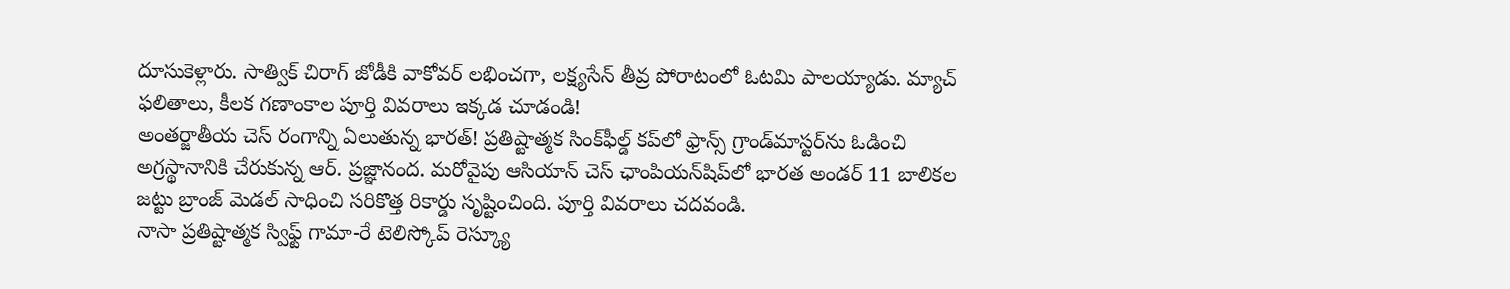దూసుకెళ్లారు. సాత్విక్ చిరాగ్ జోడీకి వాకోవర్ లభించగా, లక్ష్యసేన్ తీవ్ర పోరాటంలో ఓటమి పాలయ్యాడు. మ్యాచ్ ఫలితాలు, కీలక గణాంకాల పూర్తి వివరాలు ఇక్కడ చూడండి!
అంతర్జాతీయ చెస్ రంగాన్ని ఏలుతున్న భారత్! ప్రతిష్టాత్మక సింక్‌ఫీల్డ్ కప్‌లో ఫ్రాన్స్ గ్రాండ్‌మాస్టర్‌ను ఓడించి అగ్రస్థానానికి చేరుకున్న ఆర్. ప్రజ్ఞానంద. మరోవైపు ఆసియాన్ చెస్ ఛాంపియన్‌షిప్‌లో భారత అండర్ 11 బాలికల జట్టు బ్రాంజ్ మెడల్ సాధించి సరికొత్త రికార్డు సృష్టించింది. పూర్తి వివరాలు చదవండి.
నాసా ప్రతిష్టాత్మక స్విఫ్ట్ గామా-రే టెలిస్కోప్ రెస్క్యూ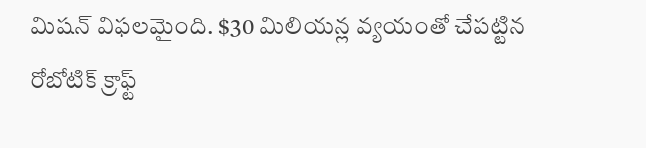మిషన్ విఫలమైంది. $30 మిలియన్ల వ్యయంతో చేపట్టిన రోబోటిక్ క్రాఫ్ట్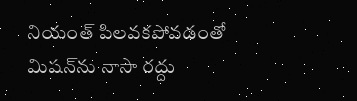నియంత్ పిలవకపోవడంతో మిషన్‌ను నాసా రద్దు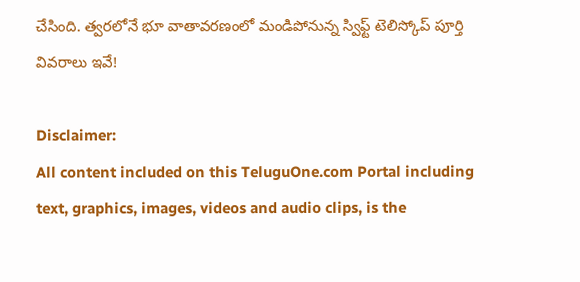చేసింది. త్వరలోనే భూ వాతావరణంలో మండిపోనున్న స్విఫ్ట్ టెలిస్కోప్ పూర్తి వివరాలు ఇవే!

Disclaimer:
All content included on this TeluguOne.com Portal including text, graphics, images, videos and audio clips, is the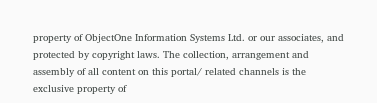property of ObjectOne Information Systems Ltd. or our associates, and protected by copyright laws. The collection, arrangement and assembly of all content on this portal/ related channels is the exclusive property of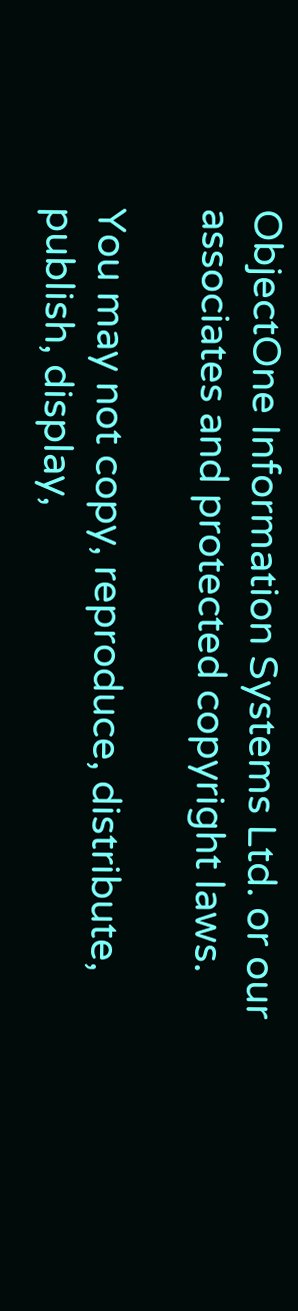ObjectOne Information Systems Ltd. or our associates and protected copyright laws.

You may not copy, reproduce, distribute, publish, display,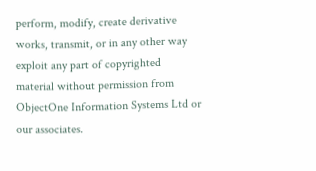perform, modify, create derivative works, transmit, or in any other way exploit any part of copyrighted material without permission from ObjectOne Information Systems Ltd or our associates.